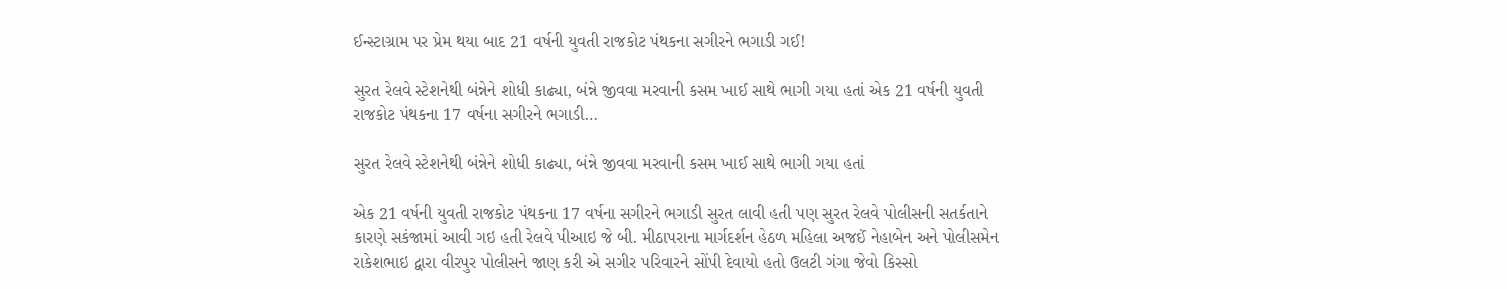ઈન્સ્ટાગ્રામ પર પ્રેમ થયા બાદ 21 વર્ષની યુવતી રાજકોટ પંથકના સગીરને ભગાડી ગઈ!

સુરત રેલવે સ્ટેશનેથી બંન્નેને શોધી કાઢ્યા, બંન્ને જીવવા મરવાની કસમ ખાઈ સાથે ભાગી ગયા હતાં એક 21 વર્ષની યુવતી રાજકોટ પંથકના 17 વર્ષના સગીરને ભગાડી…

સુરત રેલવે સ્ટેશનેથી બંન્નેને શોધી કાઢ્યા, બંન્ને જીવવા મરવાની કસમ ખાઈ સાથે ભાગી ગયા હતાં

એક 21 વર્ષની યુવતી રાજકોટ પંથકના 17 વર્ષના સગીરને ભગાડી સુરત લાવી હતી પણ સુરત રેલવે પોલીસની સતર્કતાને કારણે સકંજામાં આવી ગઇ હતી રેલવે પીઆઇ જે બી. મીઠાપરાના માર્ગદર્શન હેઠળ મહિલા અજઈં નેહાબેન અને પોલીસમેન રાકેશભાઇ દ્વારા વીરપુર પોલીસને જાણ કરી એ સગીર પરિવારને સોંપી દેવાયો હતો ઉલટી ગંગા જેવો કિસ્સો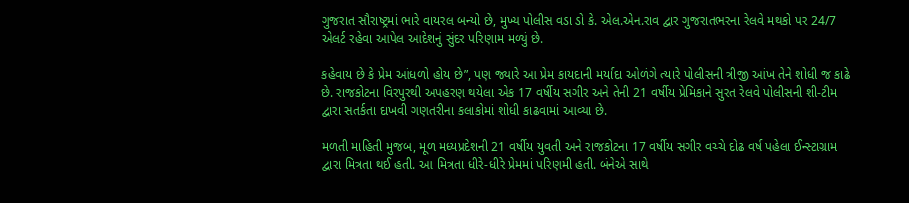ગુજરાત સૌરાષ્ટ્રમાં ભારે વાયરલ બન્યો છે, મુખ્ય પોલીસ વડા ડો કે. એલ.એન.રાવ દ્વાર ગુજરાતભરના રેલવે મથકો પર 24/7 એલર્ટ રહેવા આપેલ આદેશનું સુંદર પરિણામ મળ્યું છે.

કહેવાય છે કે પ્રેમ આંધળો હોય છે”, પણ જ્યારે આ પ્રેમ કાયદાની મર્યાદા ઓળંગે ત્યારે પોલીસની ત્રીજી આંખ તેને શોધી જ કાઢે છે. રાજકોટના વિરપુરથી અપહરણ થયેલા એક 17 વર્ષીય સગીર અને તેની 21 વર્ષીય પ્રેમિકાને સુરત રેલવે પોલીસની શી-ટીમ દ્વારા સતર્કતા દાખવી ગણતરીના કલાકોમાં શોધી કાઢવામાં આવ્યા છે.

મળતી માહિતી મુજબ, મૂળ મધ્યપ્રદેશની 21 વર્ષીય યુવતી અને રાજકોટના 17 વર્ષીય સગીર વચ્ચે દોઢ વર્ષ પહેલા ઈન્સ્ટાગ્રામ દ્વારા મિત્રતા થઈ હતી. આ મિત્રતા ધીરે-ધીરે પ્રેમમાં પરિણમી હતી. બંનેએ સાથે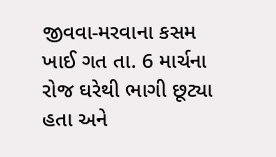જીવવા-મરવાના કસમ ખાઈ ગત તા. 6 માર્ચના રોજ ઘરેથી ભાગી છૂટ્યા હતા અને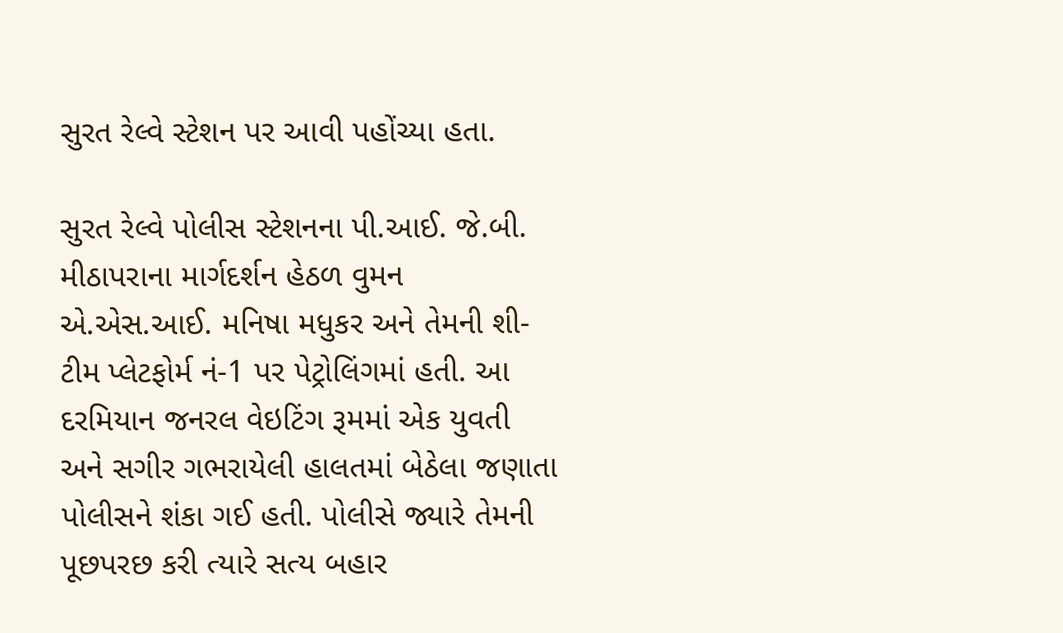સુરત રેલ્વે સ્ટેશન પર આવી પહોંચ્યા હતા.

સુરત રેલ્વે પોલીસ સ્ટેશનના પી.આઈ. જે.બી. મીઠાપરાના માર્ગદર્શન હેઠળ વુમન એ.એસ.આઈ. મનિષા મધુકર અને તેમની શી-ટીમ પ્લેટફોર્મ નં-1 પર પેટ્રોલિંગમાં હતી. આ દરમિયાન જનરલ વેઇટિંગ રૂમમાં એક યુવતી અને સગીર ગભરાયેલી હાલતમાં બેઠેલા જણાતા પોલીસને શંકા ગઈ હતી. પોલીસે જ્યારે તેમની પૂછપરછ કરી ત્યારે સત્ય બહાર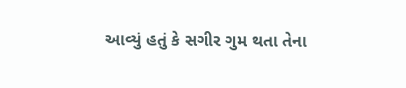આવ્યું હતું કે સગીર ગુમ થતા તેના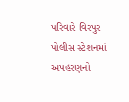પરિવારે વિરપુર પોલીસ સ્ટેશનમાં અપહરણનો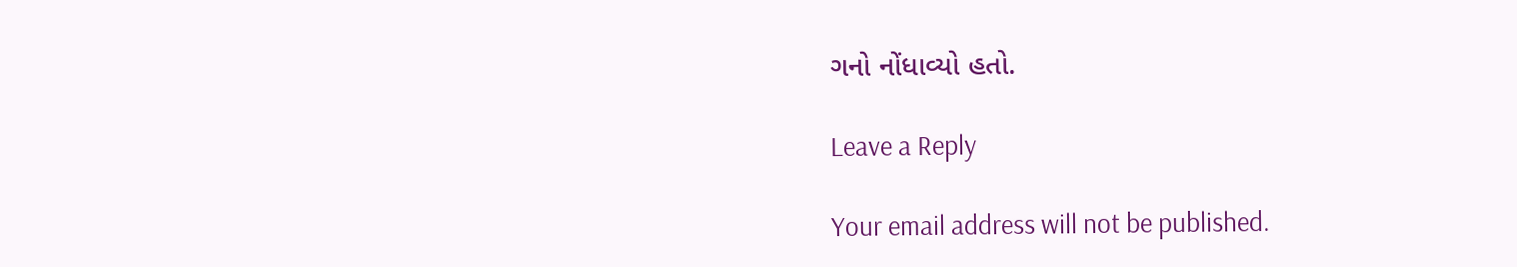ગનો નોંધાવ્યો હતો.

Leave a Reply

Your email address will not be published.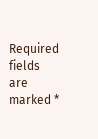Required fields are marked *